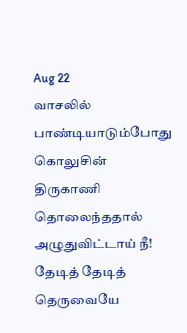Aug 22
வாசலில் பாண்டியாடும்போது கொலுசின்
திருகாணி தொலைந்ததால் அழுதுவிட்டாய் நீ!
தேடித் தேடித் தெருவையே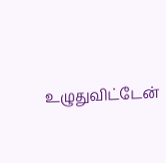உழுதுவிட்டேன்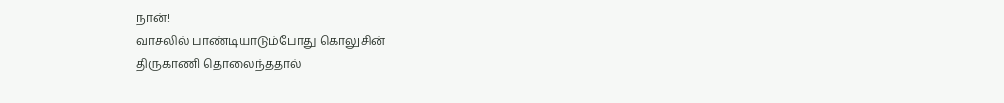நான்!
வாசலில் பாண்டியாடும்போது கொலுசின்
திருகாணி தொலைந்ததால்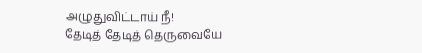அழுதுவிட்டாய் நீ!
தேடித் தேடித் தெருவையே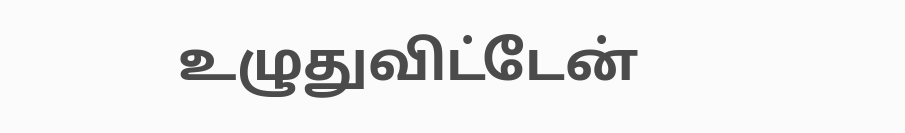உழுதுவிட்டேன்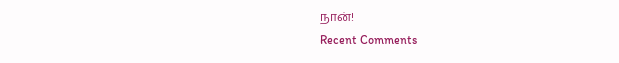நான்!
Recent Comments